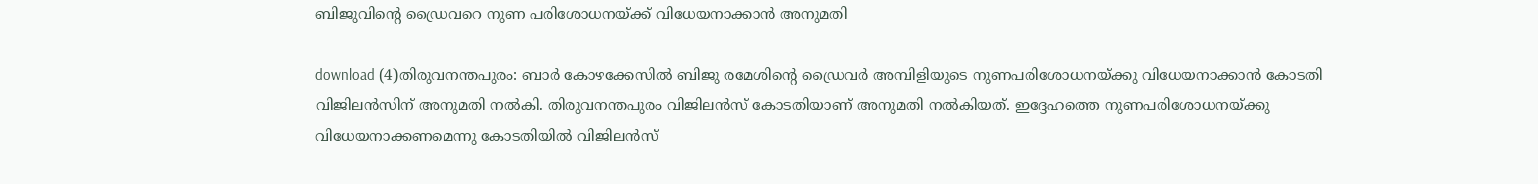ബിജുവിന്റെ ഡ്രൈവറെ നുണ പരിശോധനയ്ക്ക് വിധേയനാക്കാന്‍ അനുമതി

download (4)തിരുവനന്തപുരം: ബാര്‍ കോഴക്കേസില്‍ ബിജു രമേശിന്റെ ഡ്രൈവര്‍ അമ്പിളിയുടെ നുണപരിശോധനയ്ക്കു വിധേയനാക്കാന്‍ കോടതി വിജിലന്‍സിന് അനുമതി നല്‍കി. തിരുവനന്തപുരം വിജിലന്‍സ് കോടതിയാണ് അനുമതി നല്‍കിയത്. ഇദ്ദേഹത്തെ നുണപരിശോധനയ്ക്കു വിധേയനാക്കണമെന്നു കോടതിയില്‍ വിജിലന്‍സ്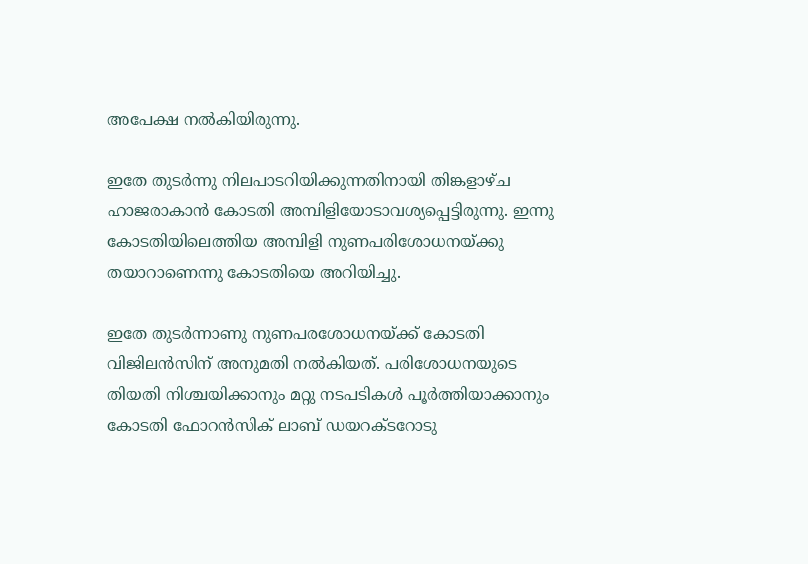അപേക്ഷ നല്‍കിയിരുന്നു.

ഇതേ തുടര്‍ന്നു നിലപാടറിയിക്കുന്നതിനായി തിങ്കളാഴ്ച ഹാജരാകാന്‍ കോടതി അമ്പിളിയോടാവശ്യപ്പെട്ടിരുന്നു. ഇന്നു  കോടതിയിലെത്തിയ അമ്പിളി നുണപരിശോധനയ്ക്കു തയാറാണെന്നു കോടതിയെ അറിയിച്ചു.

ഇതേ തുടര്‍ന്നാണു നുണപരശോധനയ്ക്ക് കോടതി വിജിലന്‍സിന് അനുമതി നല്‍കിയത്. പരിശോധനയുടെ തിയതി നിശ്ചയിക്കാനും മറ്റു നടപടികള്‍ പൂര്‍ത്തിയാക്കാനും കോടതി ഫോറന്‍സിക് ലാബ് ഡയറക്ടറോടു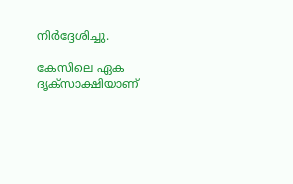നിര്‍ദ്ദേശിച്ചു.

കേസിലെ ഏക ദൃക്‌സാക്ഷിയാണ്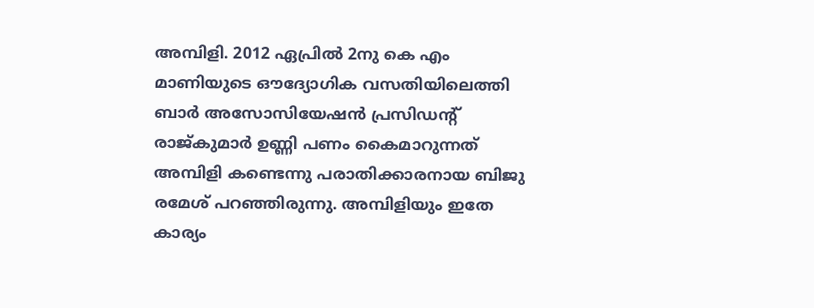അമ്പിളി. 2012 ഏപ്രില്‍ 2നു കെ എം മാണിയുടെ ഔദ്യോഗിക വസതിയിലെത്തി ബാര്‍ അസോസിയേഷന്‍ പ്രസിഡന്റ് രാജ്കുമാര്‍ ഉണ്ണി പണം കൈമാറുന്നത് അമ്പിളി കണ്ടെന്നു പരാതിക്കാരനായ ബിജു രമേശ് പറഞ്ഞിരുന്നു. അമ്പിളിയും ഇതേ കാര്യം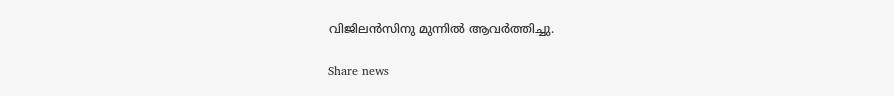വിജിലന്‍സിനു മുന്നില്‍ ആവര്‍ത്തിച്ചു.

Share news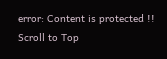error: Content is protected !!
Scroll to Top